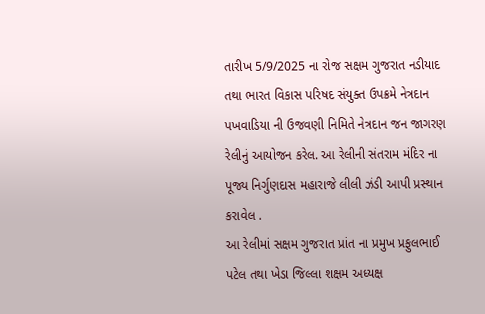તારીખ 5/9/2025 ના રોજ સક્ષમ ગુજરાત નડીયાદ તથા ભારત વિકાસ પરિષદ સંયુક્ત ઉપક્રમે નેત્રદાન પખવાડિયા ની ઉજવણી નિમિતે નેત્રદાન જન જાગરણ રેલીનું આયોજન કરેલ. આ રેલીની સંતરામ મંદિર ના પૂજ્ય નિર્ગુણદાસ મહારાજે લીલી ઝંડી આપી પ્રસ્થાન કરાવેલ .
આ રેલીમાં સક્ષમ ગુજરાત પ્રાંત ના પ્રમુખ પ્રફુલભાઈ પટેલ તથા ખેડા જિલ્લા શક્ષમ અધ્યક્ષ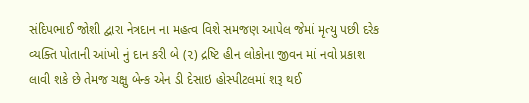સંદિપભાઈ જોશી દ્વારા નેત્રદાન ના મહત્વ વિશે સમજણ આપેલ જેમાં મૃત્યુ પછી દરેક વ્યક્તિ પોતાની આંખો નું દાન કરી બે (૨) દ્રષ્ટિ હીન લોકોના જીવન માં નવો પ્રકાશ લાવી શકે છે તેમજ ચક્ષુ બેન્ક એન ડી દેસાઇ હોસ્પીટલમાં શરૂ થઈ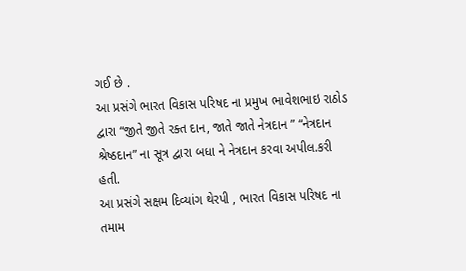ગઈ છે .
આ પ્રસંગે ભારત વિકાસ પરિષદ ના પ્રમુખ ભાવેશભાઇ રાઠોડ દ્વારા “જીતે જીતે રક્ત દાન, જાતે જાતે નેત્રદાન ” “નેત્રદાન શ્રેષ્ઠદાન” ના સૂત્ર દ્વારા બધા ને નેત્રદાન કરવા અપીલ.કરી હતી.
આ પ્રસંગે સક્ષમ દિવ્યાંગ થેરપી , ભારત વિકાસ પરિષદ ના તમામ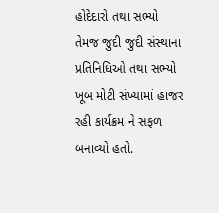હોદેદારો તથા સભ્યો તેમજ જુદી જુદી સંસ્થાના પ્રતિનિધિઓ તથા સભ્યો ખૂબ મોટી સંખ્યામાં હાજર રહી કાર્યક્રમ ને સફળ બનાવ્યો હતો.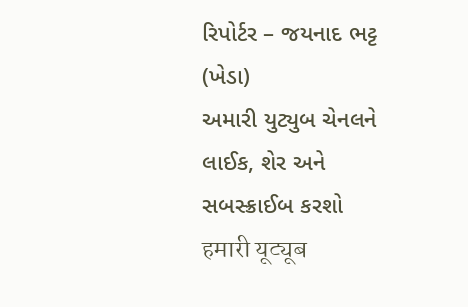રિપોર્ટર – જયનાદ ભટ્ટ (ખેડા)
અમારી યુટ્યુબ ચેનલને લાઈક, શેર અને સબસ્ક્રાઈબ કરશો
हमारी यूट्यूब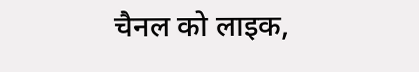चैनल को लाइक,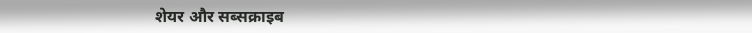शेयर और सब्सक्राइब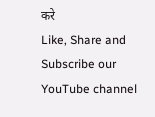करे
Like, Share and Subscribe our YouTube channel